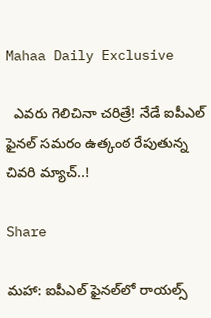Mahaa Daily Exclusive

  ఎవ‌రు గెలిచినా చ‌రిత్రే! నేడే ఐపీఎల్ ఫైనల్ సమరం ఉత్కంఠ రేపుతున్న చివరి మ్యాచ్..!

Share

మహా: ఐపీఎల్ ఫైన‌ల్‌లో రాయల్స్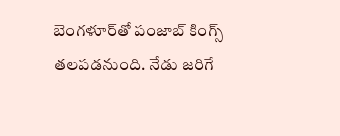బెంగళూర్‌తో పంజాబ్ కింగ్స్ తలపడనుంది. నేడు జ‌రిగే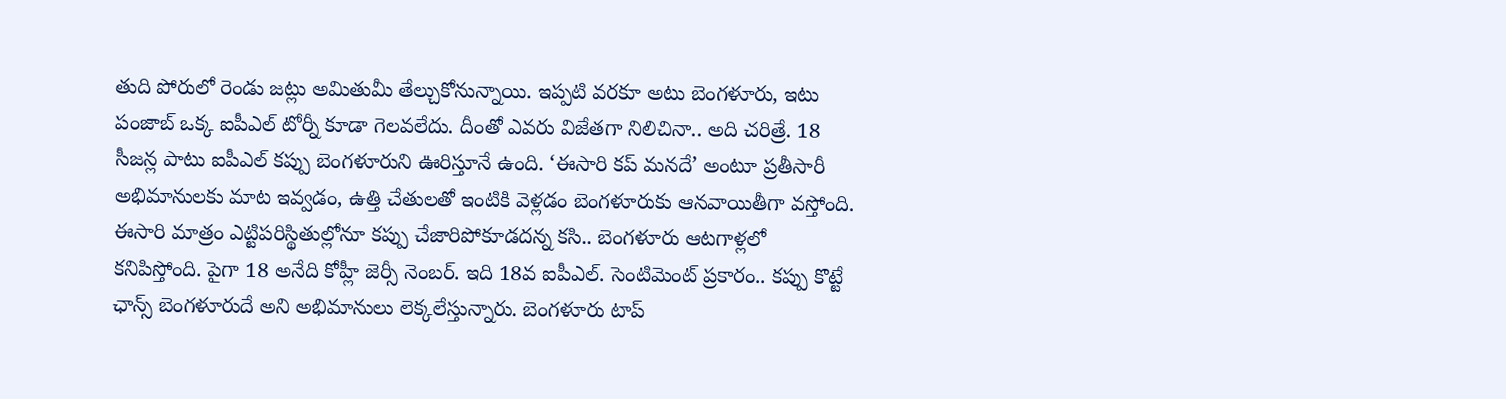తుది పోరులో రెండు జట్లు అమితుమీ తేల్చుకోనున్నాయి. ఇప్ప‌టి వ‌ర‌కూ అటు బెంగ‌ళూరు, ఇటు పంజాబ్ ఒక్క ఐపీఎల్ టోర్నీ కూడా గెల‌వ‌లేదు. దీంతో ఎవ‌రు విజేత‌గా నిలిచినా.. అది చ‌రిత్రే. 18 సీజ‌న్ల పాటు ఐపీఎల్ క‌ప్పు బెంగ‌ళూరుని ఊరిస్తూనే ఉంది. ‘ఈసారి క‌ప్ మ‌న‌దే’ అంటూ ప్ర‌తీసారీ అభిమానుల‌కు మాట ఇవ్వ‌డం, ఉత్తి చేతుల‌తో ఇంటికి వెళ్ల‌డం బెంగ‌ళూరుకు ఆన‌వాయితీగా వ‌స్తోంది. ఈసారి మాత్రం ఎట్టిప‌రిస్థితుల్లోనూ క‌ప్పు చేజారిపోకూడ‌ద‌న్న క‌సి.. బెంగ‌ళూరు ఆట‌గాళ్ల‌లో క‌నిపిస్తోంది. పైగా 18 అనేది కోహ్లీ జెర్సీ నెంబ‌ర్‌. ఇది 18వ ఐపీఎల్‌. సెంటిమెంట్ ప్ర‌కారం.. క‌ప్పు కొట్టే ఛాన్స్ బెంగ‌ళూరుదే అని అభిమానులు లెక్క‌లేస్తున్నారు. బెంగ‌ళూరు టాప్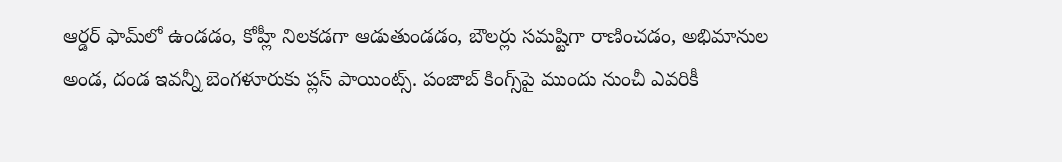ఆర్డ‌ర్ ఫామ్‌లో ఉండ‌డం, కోహ్లీ నిల‌క‌డ‌గా ఆడుతుండ‌డం, బౌల‌ర్లు స‌మష్టిగా రాణించ‌డం, అభిమానుల అండ, దండ ఇవ‌న్నీ బెంగ‌ళూరుకు ప్ల‌స్ పాయింట్స్‌. పంజాబ్ కింగ్స్‌పై ముందు నుంచీ ఎవ‌రికీ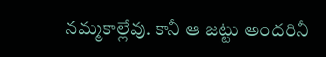న‌మ్మ‌కాల్లేవు. కానీ ఆ జ‌ట్టు అంద‌రినీ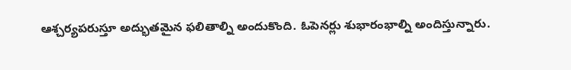ఆశ్చ‌ర్య‌ప‌రుస్తూ అద్భుత‌మైన ఫ‌లితాల్ని అందుకొంది. ఓపెన‌ర్లు శుభారంభాల్ని అందిస్తున్నారు.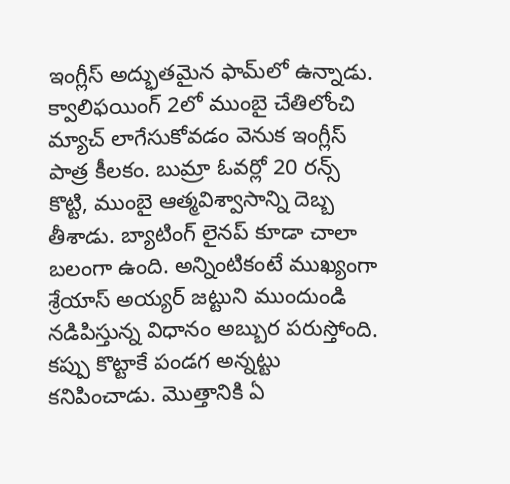ఇంగ్లీస్ అద్భుత‌మైన ఫామ్‌లో ఉన్నాడు. క్వాలిఫ‌యింగ్ 2లో ముంబై చేతిలోంచి మ్యాచ్ లాగేసుకోవ‌డం వెనుక ఇంగ్లీస్ పాత్ర కీల‌కం. బుమ్రా ఓవ‌ర్లో 20 ర‌న్స్ కొట్టి, ముంబై ఆత్మ‌విశ్వాసాన్ని దెబ్బ తీశాడు. బ్యాటింగ్ లైన‌ప్ కూడా చాలా బ‌లంగా ఉంది. అన్నింటికంటే ముఖ్యంగా శ్రేయాస్ అయ్య‌ర్ జ‌ట్టుని ముందుండి న‌డిపిస్తున్న విధానం అబ్బుర ప‌రుస్తోంది. క‌ప్పు కొట్టాకే పండ‌గ‌ అన్న‌ట్టు క‌నిపించాడు. మొత్తానికి ఏ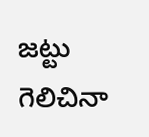జ‌ట్టు గెలిచినా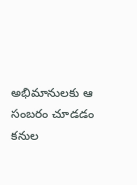అభిమానుల‌కు ఆ సంబ‌రం చూడ‌డం క‌నుల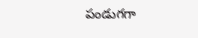పండుగ‌గా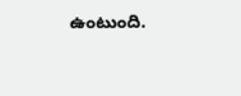ఉంటుంది.